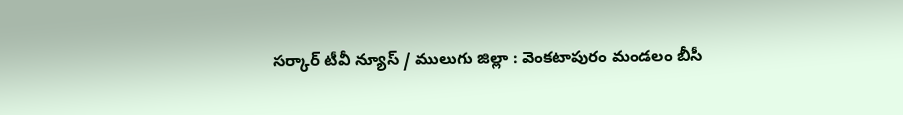సర్కార్ టీవీ న్యూస్ / ములుగు జిల్లా : వెంకటాపురం మండలం బీసీ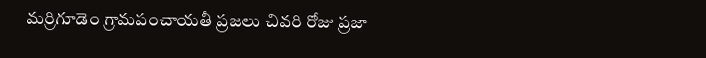మర్రిగూడెం గ్రామపంచాయతీ ప్రజలు చివరి రోజు ప్రజా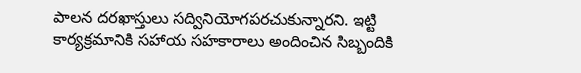పాలన దరఖాస్తులు సద్వినియోగపరచుకున్నారని. ఇట్టి కార్యక్రమానికి సహాయ సహకారాలు అందించిన సిబ్బందికి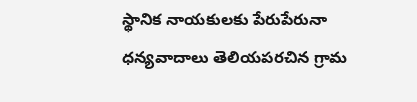స్థానిక నాయకులకు పేరుపేరునా ధన్యవాదాలు తెలియపరచిన గ్రామ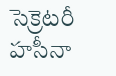సెక్రెటరీ హసీనా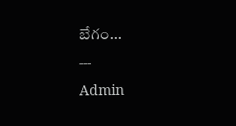బేగం...
---
Admin